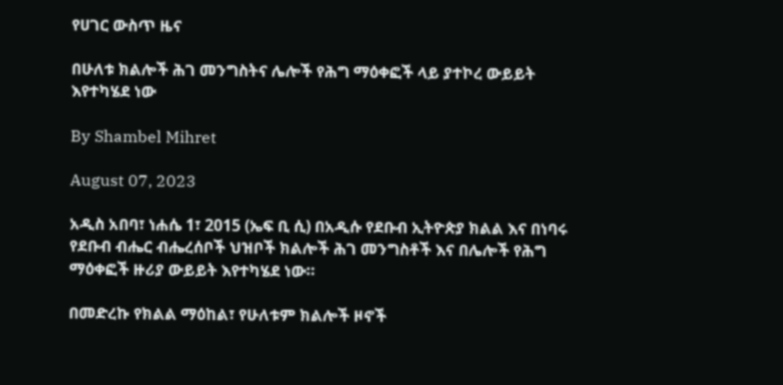የሀገር ውስጥ ዜና

በሁለቱ ክልሎች ሕገ መንግስትና ሌሎች የሕግ ማዕቀፎች ላይ ያተኮረ ውይይት እየተካሄደ ነው

By Shambel Mihret

August 07, 2023

አዲስ አበባ፣ ነሐሴ 1፣ 2015 (ኤፍ ቢ ሲ) በአዲሱ የደቡብ ኢትዮጵያ ክልል እና በነባሩ የደቡብ ብሔር ብሔረሰቦች ህዝቦች ክልሎች ሕገ መንግስቶች እና በሌሎች የሕግ ማዕቀፎች ዙሪያ ውይይት እየተካሄደ ነው።

በመድረኩ የክልል ማዕከል፣ የሁለቱም ክልሎች ዞኖች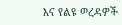እና የልዩ ወረዳዎች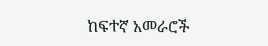ከፍተኛ አመራሮች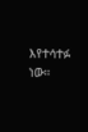እየተሳተፉ ነው፡፡